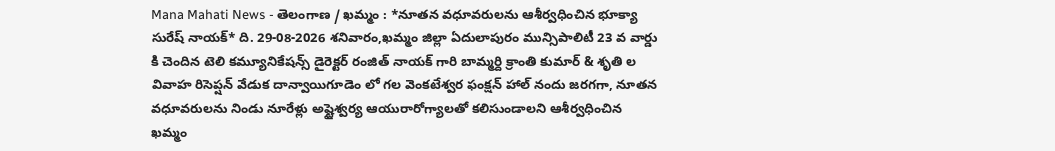Mana Mahati News - తెలంగాణ / ఖమ్మం : *నూతన వధూవరులను ఆశీర్వధించిన భూక్యా సురేష్ నాయక్* ది. 29-08-2026 శనివారం,ఖమ్మం జిల్లా ఏదులాపురం మున్సిపాలిటీ 23 వ వార్డు కి చెందిన టెలి కమ్యూనికేషన్స్ డైరెక్టర్ రంజిత్ నాయక్ గారి బామ్మర్ది క్రాంతి కుమార్ & శృతి ల వివాహ రిసెప్షన్ వేడుక దాన్వాయిగూడెం లో గల వెంకటేశ్వర ఫంక్షన్ హాల్ నందు జరగగా, నూతన వధూవరులను నిండు నూరేళ్లు అష్టైశ్వర్య ఆయురారోగ్యాలతో కలిసుండాలని ఆశీర్వధించిన ఖమ్మం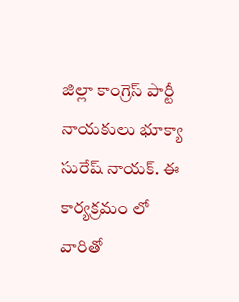జిల్లా కాంగ్రెస్ పార్టీ నాయకులు భూక్యా సురేష్ నాయక్. ఈ కార్యక్రమం లో వారితో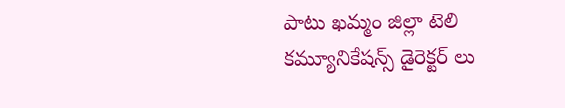పాటు ఖమ్మం జిల్లా టెలి కమ్యూనికేషన్స్ డైరెక్టర్ లు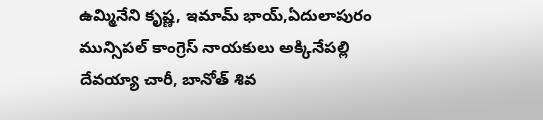ఉమ్మినేని కృష్ణ, ఇమామ్ భాయ్,ఏదులాపురం మున్సిపల్ కాంగ్రెస్ నాయకులు అక్కినేపల్లి దేవయ్యా చారీ, బానోత్ శివ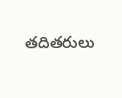తదితరులు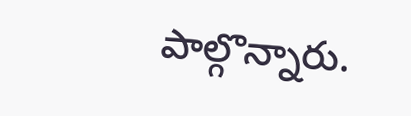పాల్గొన్నారు.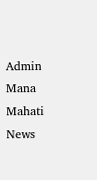Admin
Mana Mahati News